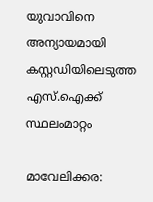യുവാവിനെ അന്യായമായി കസ്റ്റഡിയിലെടുത്ത എസ്.ഐക്ക് സ്ഥലംമാറ്റം

മാവേലിക്കര: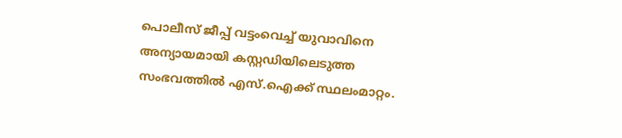പൊലീസ് ജീപ്പ് വട്ടംവെച്ച് യുവാവിനെ അന്യായമായി കസ്റ്റഡിയിലെടുത്ത സംഭവത്തിൽ എസ്.ഐക്ക് സ്ഥലംമാറ്റം.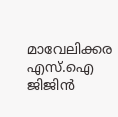മാവേലിക്കര എസ്‌.ഐ ജിജിൻ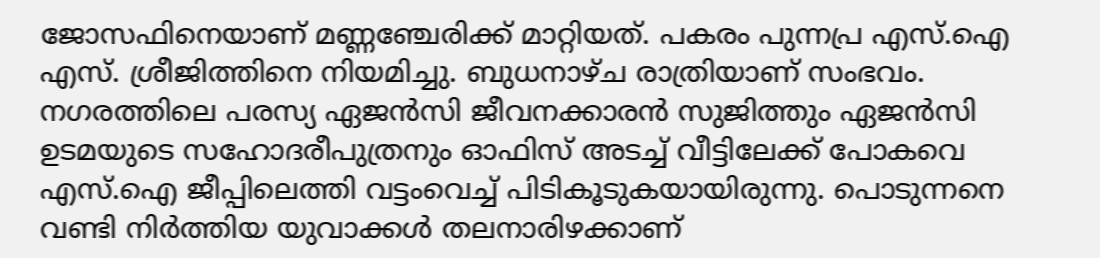ജോസഫിനെയാണ് മണ്ണഞ്ചേരിക്ക് മാറ്റിയത്. പകരം പുന്നപ്ര എസ്.ഐ എസ്‌. ശ്രീജിത്തിനെ നിയമിച്ചു. ബുധനാഴ്ച രാത്രിയാണ് സംഭവം. നഗരത്തിലെ പരസ്യ ഏജൻസി ജീവനക്കാരൻ സുജിത്തും ഏജൻസി ഉടമയുടെ സഹോദരീപുത്രനും ഓഫിസ് അടച്ച് വീട്ടിലേക്ക് പോകവെ എസ്.ഐ ജീപ്പിലെത്തി വട്ടംവെച്ച് പിടികൂടുകയായിരുന്നു. പൊടുന്നനെ വണ്ടി നിർത്തിയ യുവാക്കൾ തലനാരിഴക്കാണ്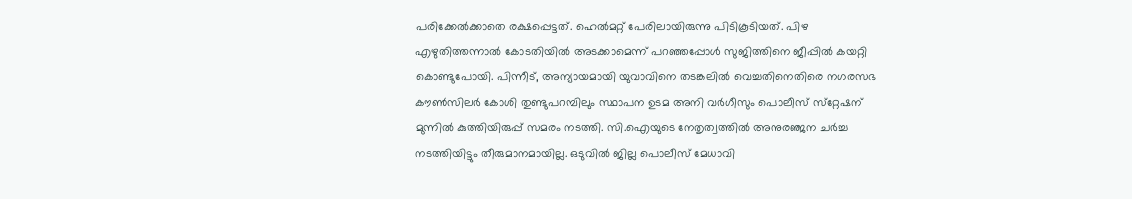പരിക്കേൽക്കാതെ രക്ഷപ്പെട്ടത്. ഹെൽമറ്റ് പേരിലായിരുന്നു പിടികൂടിയത്. പിഴ എഴുതിത്തന്നാൽ കോടതിയിൽ അടക്കാമെന്ന് പറഞ്ഞപ്പോൾ സുജിത്തിനെ ജീപ്പിൽ കയറ്റി കൊണ്ടുപോയി. പിന്നീട്, അന്യായമായി യുവാവിനെ തടങ്കലിൽ വെച്ചതിനെതിരെ നഗരസഭ കൗൺസിലർ കോശി തുണ്ടുപറമ്പിലും സ്ഥാപന ഉടമ അനി വർഗീസും പൊലീസ് സ്‌റ്റേഷന് മുന്നിൽ കുത്തിയിരുപ്പ് സമരം നടത്തി. സി.ഐയുടെ നേതൃത്വത്തിൽ അനുരഞ്ജന ചർച്ച നടത്തിയിട്ടും തീരുമാനമായില്ല. ഒടുവിൽ ജില്ല പൊലീസ് മേധാവി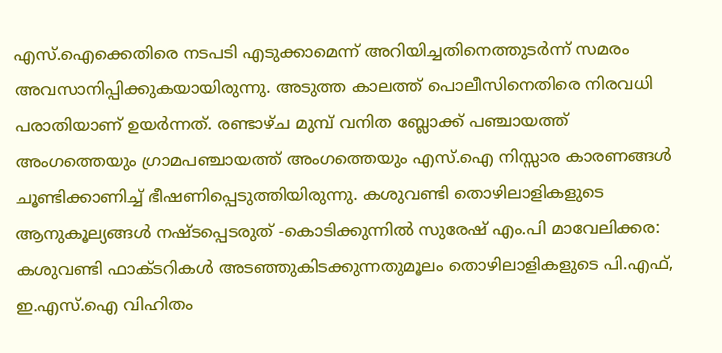എസ്.ഐക്കെതിരെ നടപടി എടുക്കാമെന്ന് അറിയിച്ചതിനെത്തുടർന്ന് സമരം അവസാനിപ്പിക്കുകയായിരുന്നു. അടുത്ത കാലത്ത് പൊലീസിനെതിരെ നിരവധി പരാതിയാണ് ഉയർന്നത്. രണ്ടാഴ്ച മുമ്പ് വനിത ബ്ലോക്ക് പഞ്ചായത്ത് അംഗത്തെയും ഗ്രാമപഞ്ചായത്ത് അംഗത്തെയും എസ്.ഐ നിസ്സാര കാരണങ്ങൾ ചൂണ്ടിക്കാണിച്ച് ഭീഷണിപ്പെടുത്തിയിരുന്നു. കശുവണ്ടി തൊഴിലാളികളുടെ ആനുകൂല്യങ്ങൾ നഷ്ടപ്പെടരുത് -കൊടിക്കുന്നിൽ സുരേഷ് എം.പി മാവേലിക്കര: കശുവണ്ടി ഫാക്ടറികൾ അടഞ്ഞുകിടക്കുന്നതുമൂലം തൊഴിലാളികളുടെ പി.എഫ്, ഇ.എസ്.ഐ വിഹിതം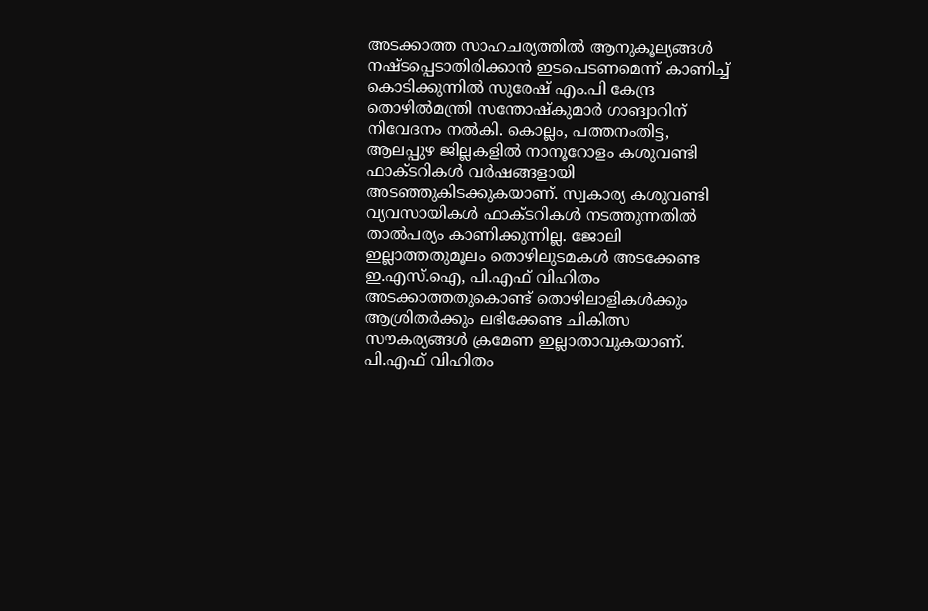അടക്കാത്ത സാഹചര്യത്തിൽ ആനുകൂല്യങ്ങൾ നഷ്ടപ്പെടാതിരിക്കാൻ ഇടപെടണമെന്ന് കാണിച്ച് കൊടിക്കുന്നിൽ സുരേഷ് എം.പി കേന്ദ്ര തൊഴിൽമന്ത്രി സന്തോഷ്കുമാർ ഗാങ്വാറിന് നിവേദനം നൽകി. കൊല്ലം, പത്തനംതിട്ട, ആലപ്പുഴ ജില്ലകളിൽ നാനൂറോളം കശുവണ്ടി ഫാക്ടറികൾ വർഷങ്ങളായി അടഞ്ഞുകിടക്കുകയാണ്. സ്വകാര്യ കശുവണ്ടി വ്യവസായികൾ ഫാക്ടറികൾ നടത്തുന്നതിൽ താൽപര്യം കാണിക്കുന്നില്ല. ജോലി ഇല്ലാത്തതുമൂലം തൊഴിലുടമകൾ അടക്കേണ്ട ഇ.എസ്.ഐ, പി.എഫ് വിഹിതം അടക്കാത്തതുകൊണ്ട് തൊഴിലാളികൾക്കും ആശ്രിതർക്കും ലഭിക്കേണ്ട ചികിത്സ സൗകര്യങ്ങൾ ക്രമേണ ഇല്ലാതാവുകയാണ്. പി.എഫ് വിഹിതം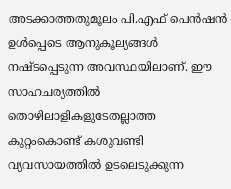അടക്കാത്തതുമൂലം പി.എഫ് പെൻഷൻ ഉൾപ്പെടെ ആനുകൂല്യങ്ങൾ നഷ്ടപ്പെടുന്ന അവസ്ഥയിലാണ്. ഈ സാഹചര്യത്തിൽ തൊഴിലാളികളുടേതല്ലാത്ത കുറ്റംകൊണ്ട് കശുവണ്ടി വ്യവസായത്തിൽ ഉടലെടുക്കുന്ന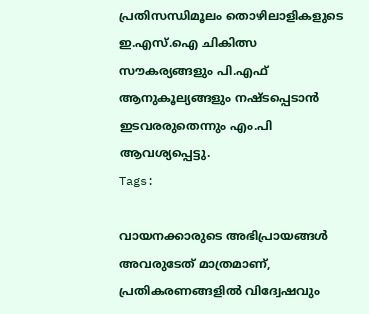പ്രതിസന്ധിമൂലം തൊഴിലാളികളുടെ ഇ.എസ്.ഐ ചികിത്സ സൗകര്യങ്ങളും പി.എഫ് ആനുകൂല്യങ്ങളും നഷ്ടപ്പെടാൻ ഇടവരരുതെന്നും എം.പി ആവശ്യപ്പെട്ടു.
Tags:

വായനക്കാരുടെ അഭിപ്രായങ്ങള്‍ അവരുടേത് മാത്രമാണ്, പ്രതികരണങ്ങളിൽ വിദ്വേഷവും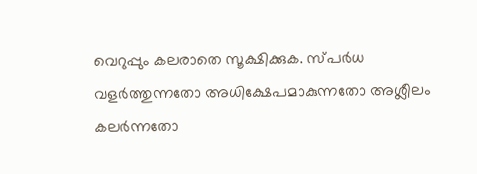വെറുപ്പും കലരാതെ സൂക്ഷിക്കുക. സ്പർധ വളർത്തുന്നതോ അധിക്ഷേപമാകുന്നതോ അശ്ലീലം കലർന്നതോ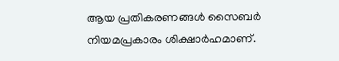ആയ പ്രതികരണങ്ങൾ സൈബർ നിയമപ്രകാരം ശിക്ഷാർഹമാണ്.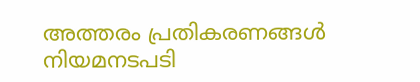അത്തരം പ്രതികരണങ്ങൾ നിയമനടപടി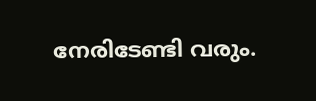നേരിടേണ്ടി വരും.